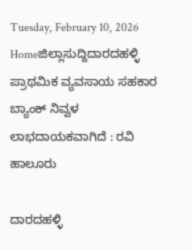Tuesday, February 10, 2026
Homeಜಿಲ್ಲಾಸುದ್ದಿದಾರದಹಳ್ಳಿ ಪ್ರಾಥಮಿಕ ವ್ಯವಸಾಯ ಸಹಕಾರ ಬ್ಯಾಂಕ್ ನಿವ್ವಳ ಲಾಭದಾಯಕವಾಗಿದೆ : ರವಿ ಹಾಲೂರು

ದಾರದಹಳ್ಳಿ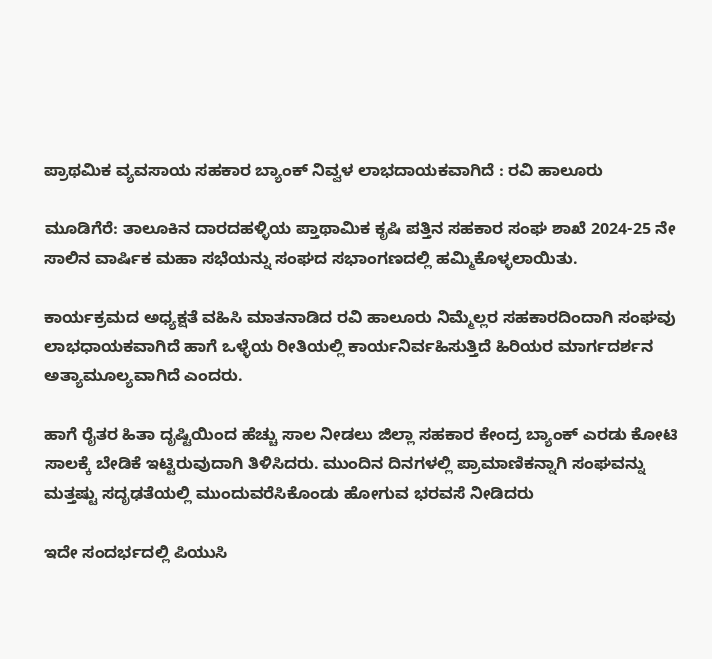ಪ್ರಾಥಮಿಕ ವ್ಯವಸಾಯ ಸಹಕಾರ ಬ್ಯಾಂಕ್ ನಿವ್ವಳ ಲಾಭದಾಯಕವಾಗಿದೆ : ರವಿ ಹಾಲೂರು

ಮೂಡಿಗೆರೆ: ತಾಲೂಕಿನ ದಾರದಹಳ್ಳಿಯ ಪ್ತಾಥಾಮಿಕ ಕೃಷಿ ಪತ್ತಿನ ಸಹಕಾರ ಸಂಘ ಶಾಖೆ 2024-25 ನೇ ಸಾಲಿನ ವಾರ್ಷಿಕ ಮಹಾ ಸಭೆಯನ್ನು ಸಂಘದ ಸಭಾಂಗಣದಲ್ಲಿ ಹಮ್ಮಿಕೊಳ್ಳಲಾಯಿತು.

ಕಾರ್ಯಕ್ರಮದ ಅಧ್ಯಕ್ಷತೆ ವಹಿಸಿ ಮಾತನಾಡಿದ ರವಿ ಹಾಲೂರು ನಿಮ್ಮೆಲ್ಲರ ಸಹಕಾರದಿಂದಾಗಿ ಸಂಘವು ಲಾಭಧಾಯಕವಾಗಿದೆ ಹಾಗೆ ಒಳ್ಳೆಯ ರೀತಿಯಲ್ಲಿ ಕಾರ್ಯನಿರ್ವಹಿಸುತ್ತಿದೆ ಹಿರಿಯರ ಮಾರ್ಗದರ್ಶನ ಅತ್ಯಾಮೂಲ್ಯವಾಗಿದೆ ಎಂದರು.

ಹಾಗೆ ರೈತರ ಹಿತಾ ದೃಷ್ಟಿಯಿಂದ ಹೆಚ್ಚು ಸಾಲ ನೀಡಲು ಜಿಲ್ಲಾ ಸಹಕಾರ ಕೇಂದ್ರ ಬ್ಯಾಂಕ್ ಎರಡು ಕೋಟಿ ಸಾಲಕ್ಕೆ ಬೇಡಿಕೆ ಇಟ್ಟಿರುವುದಾಗಿ ತಿಳಿಸಿದರು. ಮುಂದಿನ ದಿನಗಳಲ್ಲಿ ಪ್ರಾಮಾಣಿಕನ್ನಾಗಿ ಸಂಘವನ್ನು ಮತ್ತಷ್ಟು ಸದೃಢತೆಯಲ್ಲಿ ಮುಂದುವರೆಸಿಕೊಂಡು ಹೋಗುವ ಭರವಸೆ ನೀಡಿದರು

ಇದೇ ಸಂದರ್ಭದಲ್ಲಿ ಪಿಯುಸಿ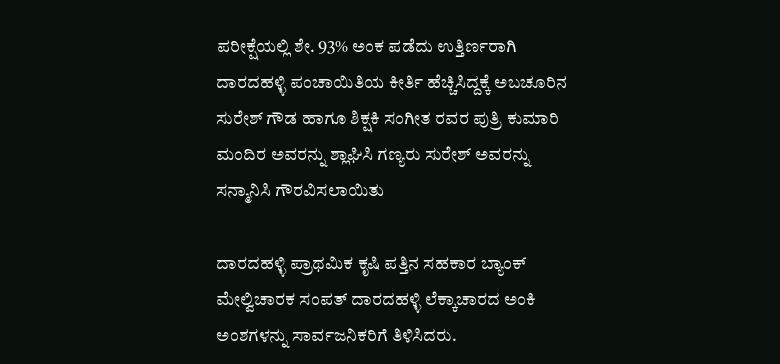ಪರೀಕ್ಷೆಯಲ್ಲಿ ಶೇ. 93% ಅಂಕ ಪಡೆದು ಉತ್ತಿರ್ಣರಾಗಿ ದಾರದಹಳ್ಳಿ ಪಂಚಾಯಿತಿಯ ಕೀರ್ತಿ ಹೆಚ್ಚಿಸಿದ್ದಕ್ಕೆ ಅಬಚೂರಿನ ಸುರೇಶ್ ಗೌಡ ಹಾಗೂ ಶಿಕ್ಷಕಿ ಸಂಗೀತ ರವರ ಪುತ್ರಿ ಕುಮಾರಿ ಮಂದಿರ ಅವರನ್ನು ಶ್ಲಾಘಿಸಿ ಗಣ್ಯರು ಸುರೇಶ್ ಅವರನ್ನು ಸನ್ಮಾನಿಸಿ ಗೌರವಿಸಲಾಯಿತು

ದಾರದಹಳ್ಳಿ ಪ್ರಾಥಮಿಕ ಕೃಷಿ ಪತ್ತಿನ ಸಹಕಾರ ಬ್ಯಾಂಕ್ ಮೇಲ್ವಿಚಾರಕ ಸಂಪತ್ ದಾರದಹಳ್ಳಿ ಲೆಕ್ಕಾಚಾರದ ಅಂಕಿ ಅಂಶಗಳನ್ನು ಸಾರ್ವಜನಿಕರಿಗೆ ತಿಳಿಸಿದರು.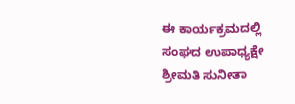ಈ ಕಾರ್ಯಕ್ರಮದಲ್ಲಿ ಸಂಘದ ಉಪಾಧ್ಯಕ್ಷೇ ಶ್ರೀಮತಿ ಸುನೀತಾ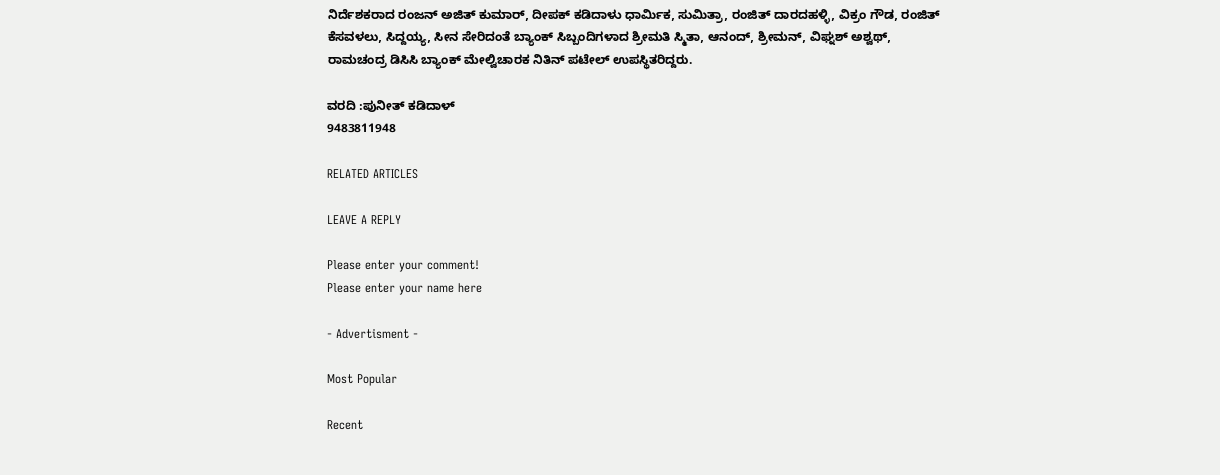ನಿರ್ದೆಶಕರಾದ ರಂಜನ್ ಅಜಿತ್ ಕುಮಾರ್, ದೀಪಕ್ ಕಡಿದಾಳು ಧಾರ್ಮಿಕ, ಸುಮಿತ್ರಾ, ರಂಜಿತ್ ದಾರದಹಳ್ಳಿ, ವಿಕ್ರಂ ಗೌಡ, ರಂಜಿತ್ ಕೆಸವಳಲು, ಸಿದ್ದಯ್ಯ, ಸೀನ ಸೇರಿದಂತೆ ಬ್ಯಾಂಕ್ ಸಿಬ್ಬಂದಿಗಳಾದ ಶ್ರೀಮತಿ ಸ್ಮಿತಾ, ಆನಂದ್, ಶ್ರೀಮನ್, ವಿಘ್ನಶ್ ಅಶ್ವಥ್, ರಾಮಚಂದ್ರ ಡಿಸಿಸಿ ಬ್ಯಾಂಕ್ ಮೇಲ್ವಿಚಾರಕ ನಿತಿನ್ ಪಟೇಲ್ ಉಪಸ್ಥಿತರಿದ್ದರು.

ವರದಿ :ಪುನೀತ್ ಕಡಿದಾಳ್
9483811948

RELATED ARTICLES

LEAVE A REPLY

Please enter your comment!
Please enter your name here

- Advertisment -

Most Popular

Recent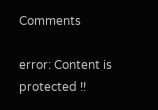Comments

error: Content is protected !!